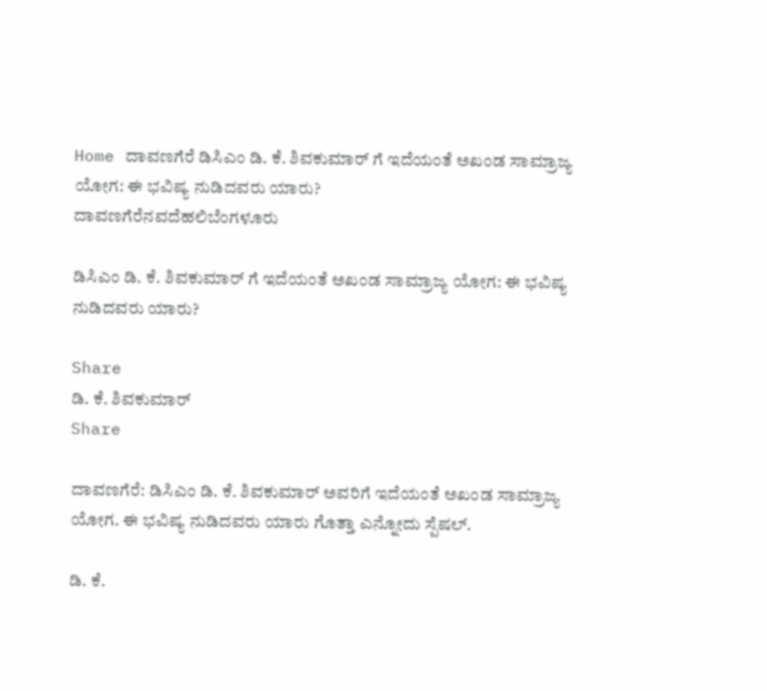Home ದಾವಣಗೆರೆ ಡಿಸಿಎಂ ಡಿ. ಕೆ. ಶಿವಕುಮಾರ್ ಗೆ ಇದೆಯಂತೆ ಅಖಂಡ ಸಾಮ್ರಾಜ್ಯ ಯೋಗ: ಈ ಭವಿಷ್ಯ ನುಡಿದವರು ಯಾರು?
ದಾವಣಗೆರೆನವದೆಹಲಿಬೆಂಗಳೂರು

ಡಿಸಿಎಂ ಡಿ. ಕೆ. ಶಿವಕುಮಾರ್ ಗೆ ಇದೆಯಂತೆ ಅಖಂಡ ಸಾಮ್ರಾಜ್ಯ ಯೋಗ: ಈ ಭವಿಷ್ಯ ನುಡಿದವರು ಯಾರು?

Share
ಡಿ. ಕೆ. ಶಿವಕುಮಾರ್
Share

ದಾವಣಗೆರೆ: ಡಿಸಿಎಂ ಡಿ. ಕೆ. ಶಿವಕುಮಾರ್ ಅವರಿಗೆ ಇದೆಯಂತೆ ಅಖಂಡ ಸಾಮ್ರಾಜ್ಯ ಯೋಗ. ಈ ಭವಿಷ್ಯ ನುಡಿದವರು ಯಾರು ಗೊತ್ತಾ ಎನ್ನೋದು ಸ್ಪೆಷಲ್.

ಡಿ. ಕೆ.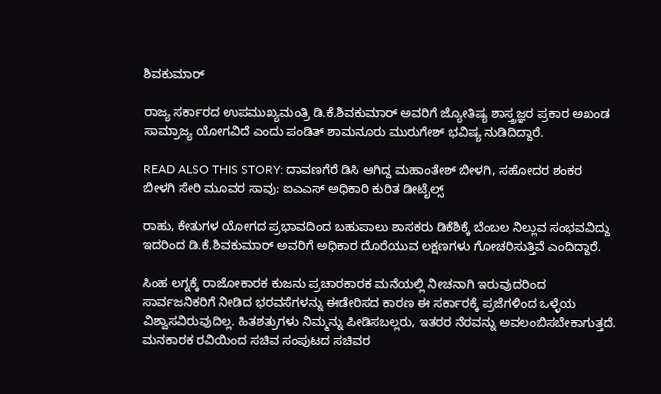ಶಿವಕುಮಾರ್

ರಾಜ್ಯ ಸರ್ಕಾರದ ಉಪಮುಖ್ಯಮಂತ್ರಿ ಡಿ.ಕೆ.ಶಿವಕುಮಾರ್ ಅವರಿಗೆ ಜ್ಯೋತಿಷ್ಯ ಶಾಸ್ತ್ರಜ್ಞರ ಪ್ರಕಾರ ಅಖಂಡ ಸಾಮ್ರಾಜ್ಯ ಯೋಗವಿದೆ ಎಂದು ಪಂಡಿತ್ ಶಾಮನೂರು ಮುರುಗೇಶ್ ಭವಿಷ್ಯ ನುಡಿದಿದ್ದಾರೆ.

READ ALSO THIS STORY: ದಾವಣಗೆರೆ ಡಿಸಿ ಆಗಿದ್ದ ಮಹಾಂತೇಶ್ ಬೀಳಗಿ, ಸಹೋದರ ಶಂಕರ ಬೀಳಗಿ ಸೇರಿ ಮೂವರ ಸಾವು: ಐಎಎಸ್ ಅಧಿಕಾರಿ ಕುರಿತ ಡೀಟೈಲ್ಸ್

ರಾಹು, ಕೇತುಗಳ ಯೋಗದ ಪ್ರಭಾವದಿಂದ ಬಹುಪಾಲು ಶಾಸಕರು ಡಿಕೆಶಿಕ್ಕೆ ಬೆಂಬಲ ನಿಲ್ಲುವ ಸಂಭವವಿದ್ದು ಇದರಿಂದ ಡಿ.ಕೆ.ಶಿವಕುಮಾರ್ ಅವರಿಗೆ ಅಧಿಕಾರ ದೊರೆಯುವ ಲಕ್ಷಣಗಳು ಗೋಚರಿಸುತ್ತಿವೆ ಎಂದಿದ್ದಾರೆ.

ಸಿಂಹ ಲಗ್ನಕ್ಕೆ ರಾಜೋಕಾರಕ ಕುಜನು ಪ್ರಚಾರಕಾರಕ ಮನೆಯಲ್ಲಿ ನೀಚನಾಗಿ ಇರುವುದರಿಂದ ಸಾರ್ವಜನಿಕರಿಗೆ ನೀಡಿದ ಭರವಸೆಗಳನ್ನು ಈಡೇರಿಸದ ಕಾರಣ ಈ ಸರ್ಕಾರಕ್ಕೆ ಪ್ರಜೆಗಳಿಂದ ಒಳ್ಳೆಯ ವಿಶ್ವಾಸವಿರುವುದಿಲ್ಲ. ಹಿತಶತ್ರುಗಳು ನಿಮ್ಮನ್ನು ಪೀಡಿಸಬಲ್ಲರು, ಇತರರ ನೆರವನ್ನು ಅವಲಂಬಿಸಬೇಕಾಗುತ್ತದೆ. ಮನಕಾರಕ ರವಿಯಿಂದ ಸಚಿವ ಸಂಪುಟದ ಸಚಿವರ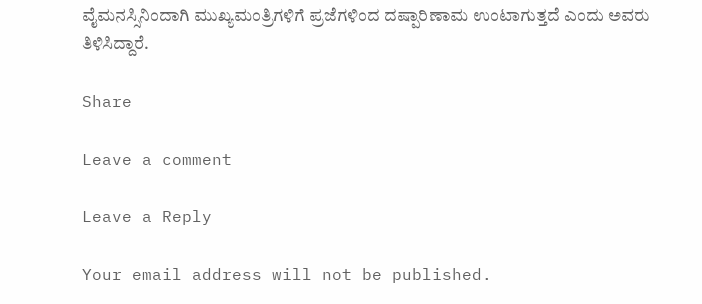ವೈಮನಸ್ಸಿನಿಂದಾಗಿ ಮುಖ್ಯಮಂತ್ರಿಗಳಿಗೆ ಪ್ರಜೆಗಳಿಂದ ದಷ್ಪಾರಿಣಾಮ ಉಂಟಾಗುತ್ತದೆ ಎಂದು ಅವರು ತಿಳಿಸಿದ್ದಾರೆ.

Share

Leave a comment

Leave a Reply

Your email address will not be published.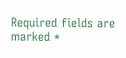Required fields are marked *